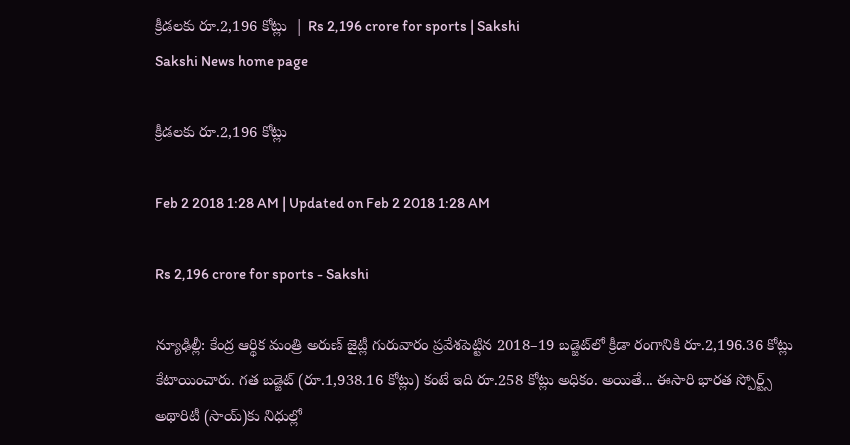క్రీడలకు రూ.2,196 కోట్లు  | Rs 2,196 crore for sports | Sakshi
Sakshi News home page

క్రీడలకు రూ.2,196 కోట్లు

Feb 2 2018 1:28 AM | Updated on Feb 2 2018 1:28 AM

Rs 2,196 crore for sports - Sakshi

న్యూఢిల్లీ: కేంద్ర ఆర్థిక మంత్రి అరుణ్‌ జైట్లీ గురువారం ప్రవేశపెట్టిన 2018–19 బడ్జెట్‌లో క్రీడా రంగానికి రూ.2,196.36 కోట్లు కేటాయించారు. గత బడ్జెట్‌ (రూ.1,938.16 కోట్లు) కంటే ఇది రూ.258 కోట్లు అధికం. అయితే... ఈసారి భారత స్పోర్ట్స్‌ అథారిటీ (సాయ్‌)కు నిధుల్లో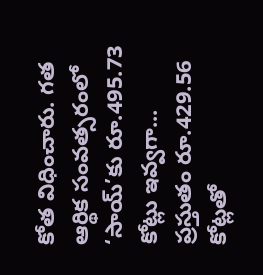కోత విధించారు. గత ఆర్థిక సంవత్సరంలో ‘సాయ్‌’కు రూ.495.73 కోట్లు ఇవ్వగా... ప్రస్తుతం రూ.429.56 కోట్లతో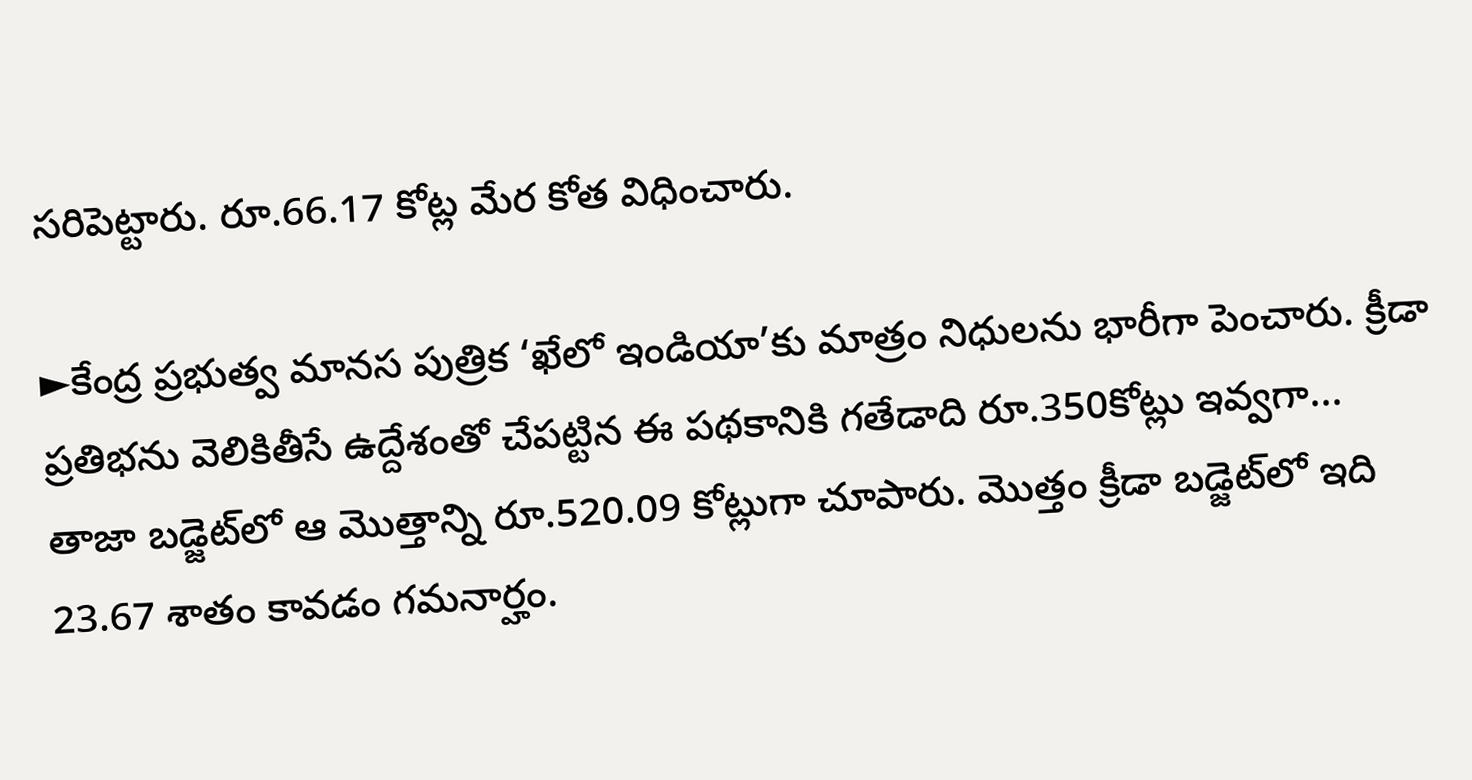సరిపెట్టారు. రూ.66.17 కోట్ల మేర కోత విధించారు.

►కేంద్ర ప్రభుత్వ మానస పుత్రిక ‘ఖేలో ఇండియా’కు మాత్రం నిధులను భారీగా పెంచారు. క్రీడా ప్రతిభను వెలికితీసే ఉద్దేశంతో చేపట్టిన ఈ పథకానికి గతేడాది రూ.350కోట్లు ఇవ్వగా... తాజా బడ్జెట్‌లో ఆ మొత్తాన్ని రూ.520.09 కోట్లుగా చూపారు. మొత్తం క్రీడా బడ్జెట్‌లో ఇది 23.67 శాతం కావడం గమనార్హం.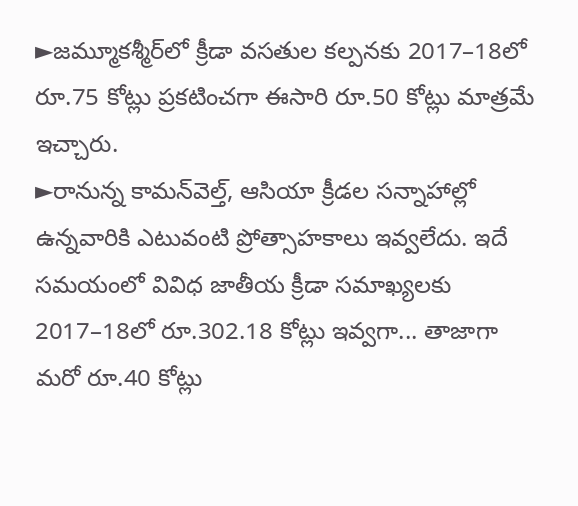►జమ్మూకశ్మీర్‌లో క్రీడా వసతుల కల్పనకు 2017–18లో రూ.75 కోట్లు ప్రకటించగా ఈసారి రూ.50 కోట్లు మాత్రమే ఇచ్చారు.
►రానున్న కామన్‌వెల్త్, ఆసియా క్రీడల సన్నాహాల్లో ఉన్నవారికి ఎటువంటి ప్రోత్సాహకాలు ఇవ్వలేదు. ఇదే సమయంలో వివిధ జాతీయ క్రీడా సమాఖ్యలకు 2017–18లో రూ.302.18 కోట్లు ఇవ్వగా... తాజాగా మరో రూ.40 కోట్లు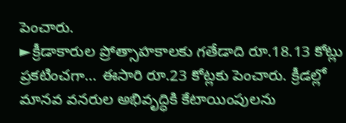పెంచారు.
►క్రీడాకారుల ప్రోత్సాహకాలకు గతేడాది రూ.18.13 కోట్లు ప్రకటించగా... ఈసారి రూ.23 కోట్లకు పెంచారు. క్రీడల్లో మానవ వనరుల అభివృద్ధికి కేటాయింపులను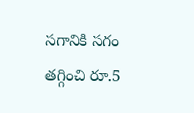సగానికి సగం తగ్గించి రూ.5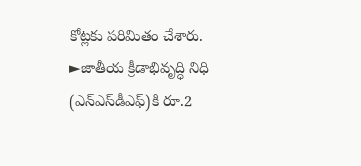కోట్లకు పరిమితం చేశారు.
►జాతీయ క్రీడాభివృద్ధి నిధి (ఎన్‌ఎస్‌డీఎఫ్‌)కి రూ.2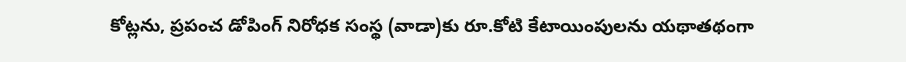కోట్లను, ప్రపంచ డోపింగ్‌ నిరోధక సంస్థ (వాడా)కు రూ.కోటి కేటాయింపులను యథాతథంగా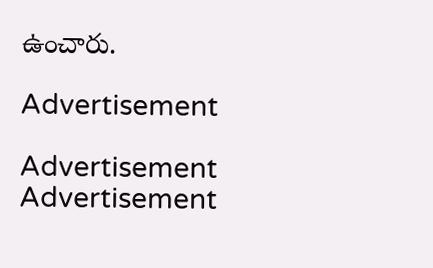ఉంచారు.

Advertisement

Advertisement
Advertisement